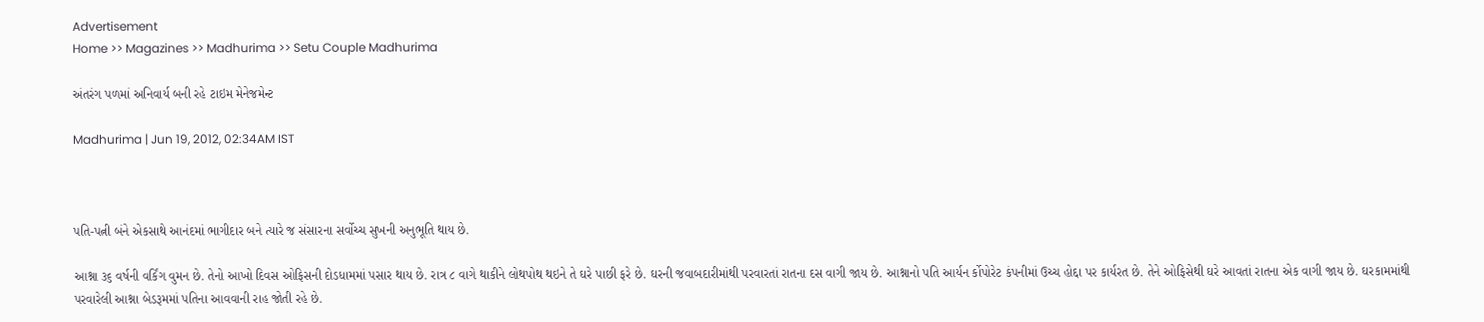Advertisement
Home >> Magazines >> Madhurima >> Setu Couple Madhurima

અંતરંગ પળમાં અનિવાર્ય બની રહે ટાઇમ મેનેજમેન્ટ

Madhurima | Jun 19, 2012, 02:34AM IST



પતિ-પત્ની બંને એકસાથે આનંદમાં ભાગીદાર બને ત્યારે જ સંસારના સર્વોચ્ચ સુખની અનુભૂતિ થાય છે.

આશ્ના ૩૬ વર્ષની વર્કિંગ વુમન છે. તેનો આખો દિવસ ઓફિસની દોડધામમાં પસાર થાય છે. રાત્ર ૮ વાગે થાકીને લોથપોથ થઇને તે ઘરે પાછી ફરે છે. ઘરની જવાબદારીમાંથી પરવારતાં રાતના દસ વાગી જાય છે. આશ્નાનો પતિ આર્યન ર્કોપોરેટ કંપનીમાં ઉચ્ચ હોદ્દા પર કાર્યરત છે. તેને ઓફિસેથી ઘરે આવતાં રાતના એક વાગી જાય છે. ઘરકામમાંથી પરવારેલી આશ્ના બેડરૂમમાં પતિના આવવાની રાહ જોતી રહે છે.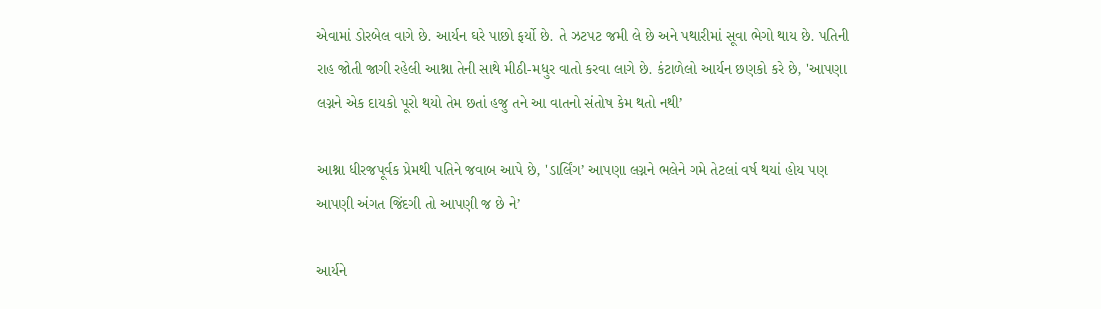એવામાં ડોરબેલ વાગે છે. આર્યન ઘરે પાછો ફર્યો છે. તે ઝટપટ જમી લે છે અને પથારીમાં સૂવા ભેગો થાય છે. પતિની રાહ જોતી જાગી રહેલી આશ્ના તેની સાથે મીઠી-મધુર વાતો કરવા લાગે છે. કંટાળેલો આર્યન છણકો કરે છે, 'આપણા લગ્નને એક દાયકો પૂરો થયો તેમ છતાં હજુ તને આ વાતનો સંતોષ કેમ થતો નથી’

આશ્ના ધીરજપૂર્વક પ્રેમથી પતિને જવાબ આપે છે, 'ડાર્લિંગ’ આપણા લગ્નને ભલેને ગમે તેટલાં વર્ષ થયાં હોય પણ આપણી અંગત જિંદગી તો આપણી જ છે ને’

આર્યને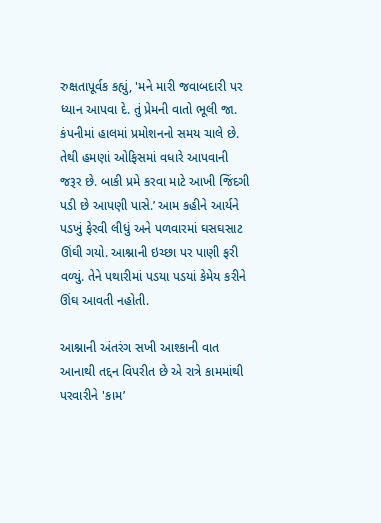રુક્ષતાપૂર્વક કહ્યું, 'મને મારી જવાબદારી પર ધ્યાન આપવા દે. તું પ્રેમની વાતો ભૂલી જા. કંપનીમાં હાલમાં પ્રમોશનનો સમય ચાલે છે. તેથી હમણાં ઓફિસમાં વધારે આપવાની જરૂર છે. બાકી પ્રમે કરવા માટે આખી જિંદગી પડી છે આપણી પાસે.’ આમ કહીને આર્યને પડખું ફેરવી લીધું અને પળવારમાં ઘસઘસાટ ઊંઘી ગયો. આશ્નાની ઇચ્છા પર પાણી ફરી વળ્યું. તેને પથારીમાં પડયા પડયાં કેમેય કરીને ઊંઘ આવતી નહોતી.

આશ્નાની અંતરંગ સખી આશ્કાની વાત આનાથી તદ્દન વિપરીત છે એ રાત્રે કામમાંથી પરવારીને 'કામ’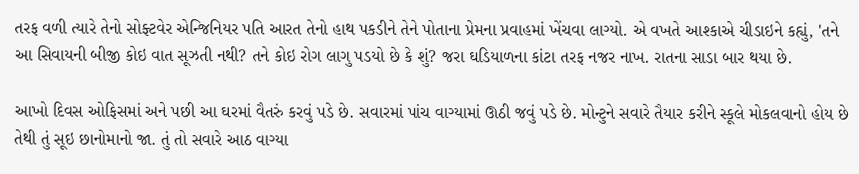તરફ વળી ત્યારે તેનો સોફ્ટવેર એન્જિનિયર પતિ આરત તેનો હાથ પકડીને તેને પોતાના પ્રેમના પ્રવાહમાં ખેંચવા લાગ્યો. એ વખતે આશ્કાએ ચીડાઇને કહ્યું, 'તને આ સિવાયની બીજી કોઇ વાત સૂઝતી નથી? તને કોઇ રોગ લાગુ પડયો છે કે શું? જરા ઘડિયાળના કાંટા તરફ નજર નાખ. રાતના સાડા બાર થયા છે.

આખો દિવસ ઓફિસમાં અને પછી આ ઘરમાં વૈતરું કરવું પડે છે. સવારમાં પાંચ વાગ્યામાં ઊઠી જવું પડે છે. મોન્ટુને સવારે તૈયાર કરીને સ્કૂલે મોકલવાનો હોય છે તેથી તું સૂઇ છાનોમાનો જા. તું તો સવારે આઠ વાગ્યા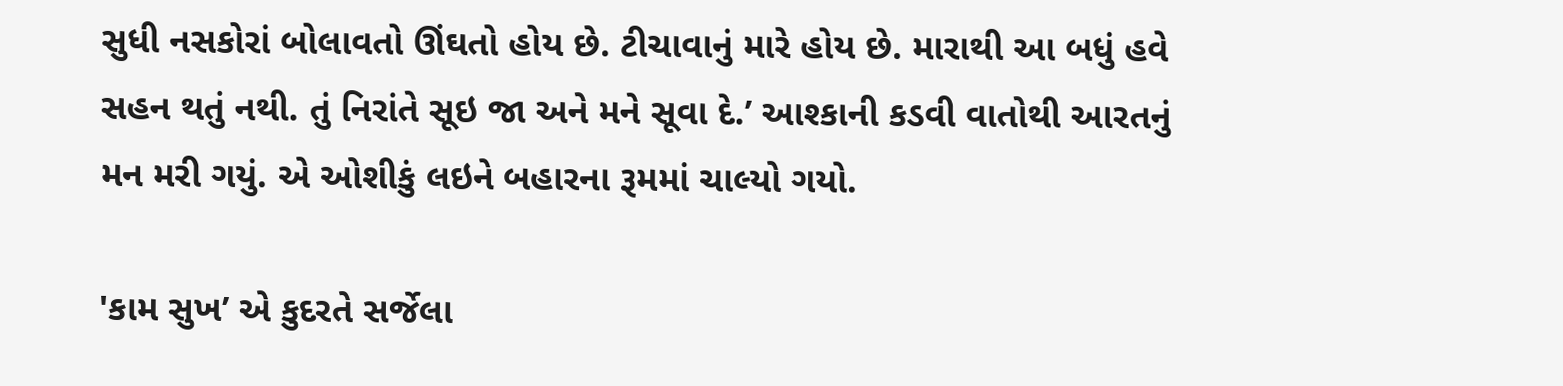સુધી નસકોરાં બોલાવતો ઊંઘતો હોય છે. ટીચાવાનું મારે હોય છે. મારાથી આ બધું હવે સહન થતું નથી. તું નિરાંતે સૂઇ જા અને મને સૂવા દે.’ આશ્કાની કડવી વાતોથી આરતનું મન મરી ગયું. એ ઓશીકું લઇને બહારના રૂમમાં ચાલ્યો ગયો.

'કામ સુખ’ એ કુદરતે સર્જેલા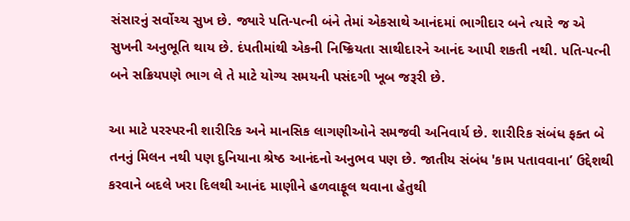સંસારનું સર્વોચ્ચ સુખ છે. જ્યારે પતિ-પત્ની બંને તેમાં એકસાથે આનંદમાં ભાગીદાર બને ત્યારે જ એ સુખની અનુભૂતિ થાય છે. દંપતીમાંથી એકની નિષ્ક્રિયતા સાથીદારને આનંદ આપી શકતી નથી. પતિ-પત્ની બને સક્રિયપણે ભાગ લે તે માટે યોગ્ય સમયની પસંદગી ખૂબ જરૂરી છે.

આ માટે પરસ્પરની શારીરિક અને માનસિક લાગણીઓને સમજવી અનિવાર્ય છે. શારીરિક સંબંધ ફક્ત બે તનનું મિલન નથી પણ દુનિયાના શ્રેષ્ઠ આનંદનો અનુભવ પણ છે. જાતીય સંબંધ 'કામ પતાવવાના’ ઉદ્દેશથી કરવાને બદલે ખરા દિલથી આનંદ માણીને હળવાફૂલ થવાના હેતુથી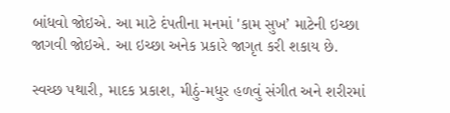બાંધવો જોઇએ. આ માટે દંપતીના મનમાં 'કામ સુખ’ માટેની ઇચ્છા જાગવી જોઇએ. આ ઇચ્છા અનેક પ્રકારે જાગૃત કરી શકાય છે.

સ્વચ્છ પથારી, માદક પ્રકાશ, મીઠું-મધુર હળવું સંગીત અને શરીરમાં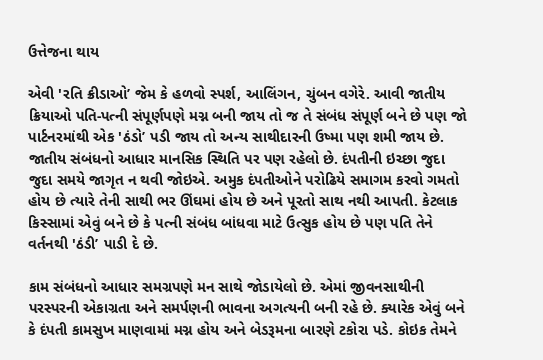ઉત્તેજના થાય

એવી 'રતિ ક્રીડાઓ’ જેમ કે હળવો સ્પર્શ, આલિંગન, ચુંબન વગેરે. આવી જાતીય ક્રિયાઓ પતિ-પત્ની સંપૂર્ણપણે મગ્ન બની જાય તો જ તે સંબંધ સંપૂર્ણ બને છે પણ જો પાર્ટનરમાંથી એક 'ઠંડો’ પડી જાય તો અન્ય સાથીદારની ઉષ્મા પણ શમી જાય છે. જાતીય સંબંધનો આધાર માનસિક સ્થિતિ પર પણ રહેલો છે. દંપતીની ઇચ્છા જુદા જુદા સમયે જાગૃત ન થવી જોઇએ. અમુક દંપતીઓને પરોઢિયે સમાગમ કરવો ગમતો હોય છે ત્યારે તેની સાથી ભર ઊંઘમાં હોય છે અને પૂરતો સાથ નથી આપતી. કેટલાક કિસ્સામાં એવું બને છે કે પત્ની સંબંધ બાંધવા માટે ઉત્સુક હોય છે પણ પતિ તેને વર્તનથી 'ઠંડી’ પાડી દે છે.

કામ સંબંધનો આધાર સમગ્રપણે મન સાથે જોડાયેલો છે. એમાં જીવનસાથીની પરસ્પરની એકાગ્રતા અને સમર્પણની ભાવના અગત્યની બની રહે છે. ક્યારેક એવું બને કે દંપતી કામસુખ માણવામાં મગ્ન હોય અને બેડરૂમના બારણે ટકોરા પડે. કોઇક તેમને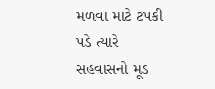મળવા માટે ટપકી પડે ત્યારે સહવાસનો મૂડ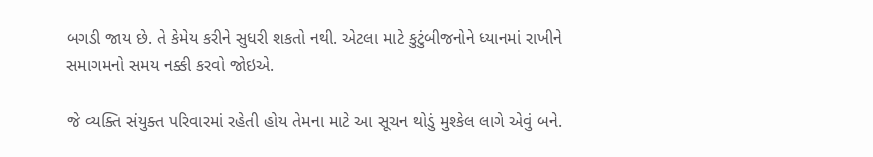બગડી જાય છે. તે કેમેય કરીને સુધરી શકતો નથી. એટલા માટે કુટુંબીજનોને ધ્યાનમાં રાખીને સમાગમનો સમય નક્કી કરવો જોઇએ.

જે વ્યક્તિ સંયુક્ત પરિવારમાં રહેતી હોય તેમના માટે આ સૂચન થોડું મુશ્કેલ લાગે એવું બને.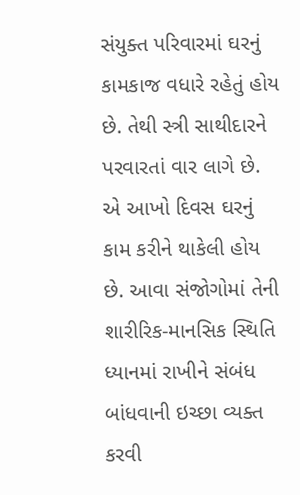સંયુક્ત પરિવારમાં ઘરનું કામકાજ વધારે રહેતું હોય છે. તેથી સ્ત્રી સાથીદારને પરવારતાં વાર લાગે છે. એ આખો દિવસ ઘરનું કામ કરીને થાકેલી હોય છે. આવા સંજોગોમાં તેની શારીરિક-માનસિક સ્થિતિ ધ્યાનમાં રાખીને સંબંધ બાંધવાની ઇચ્છા વ્યક્ત કરવી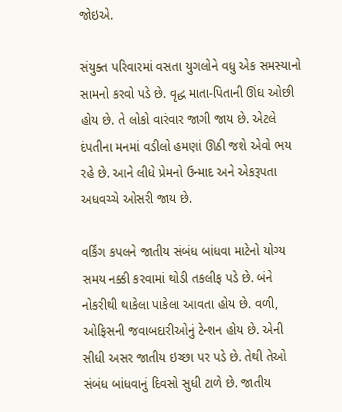જોઇએ.

સંયુક્ત પરિવારમાં વસતા યુગલોને વધુ એક સમસ્યાનો સામનો કરવો પડે છે. વૃદ્ધ માતા-પિતાની ઊંઘ ઓછી હોય છે. તે લોકો વારંવાર જાગી જાય છે. એટલે દંપતીના મનમાં વડીલો હમણાં ઊઠી જશે એવો ભય રહે છે. આને લીધે પ્રેમનો ઉન્માદ અને એકરૂપતા અધવચ્ચે ઓસરી જાય છે.

વર્કિંગ કપલને જાતીય સંબંધ બાંધવા માટેનો યોગ્ય સમય નક્કી કરવામાં થોડી તકલીફ પડે છે. બંને નોકરીથી થાકેલા પાકેલા આવતા હોય છે. વળી, ઓફિસની જવાબદારીઓનું ટેન્શન હોય છે. એની સીધી અસર જાતીય ઇચ્છા પર પડે છે. તેથી તેઓ સંબંધ બાંધવાનું દિવસો સુધી ટાળે છે. જાતીય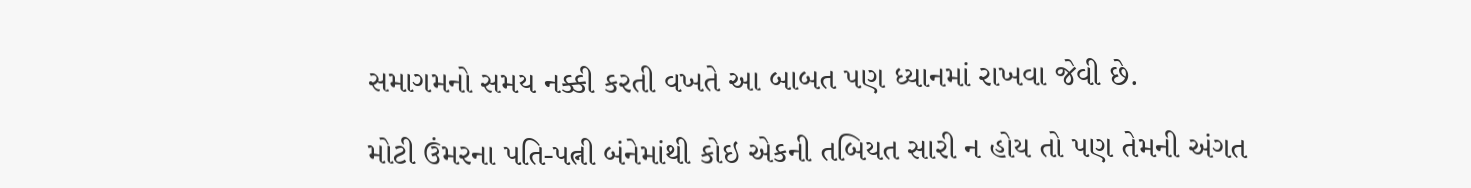સમાગમનો સમય નક્કી કરતી વખતે આ બાબત પણ ધ્યાનમાં રાખવા જેવી છે.

મોટી ઉંમરના પતિ-પત્ની બંનેમાંથી કોઇ એકની તબિયત સારી ન હોય તો પણ તેમની અંગત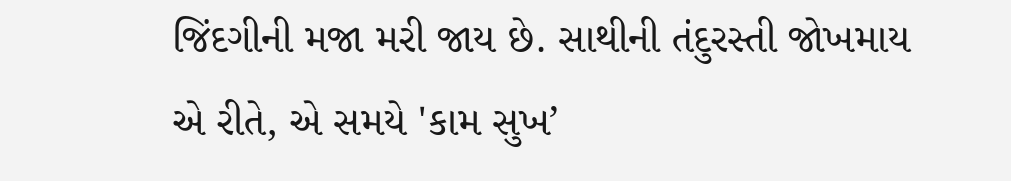જિંદગીની મજા મરી જાય છે. સાથીની તંદુરસ્તી જોખમાય એ રીતે, એ સમયે 'કામ સુખ’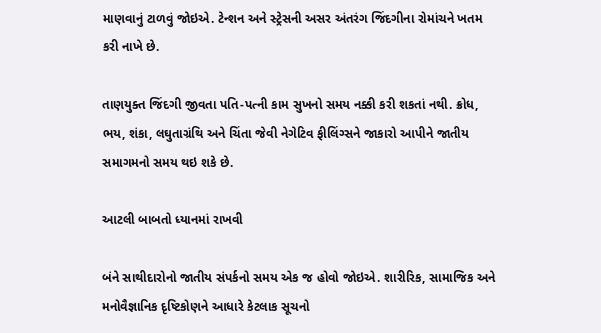માણવાનું ટાળવું જોઇએ. ટેન્શન અને સ્ટ્રેસની અસર અંતરંગ જિંદગીના રોમાંચને ખતમ કરી નાખે છે.

તાણયુક્ત જિંદગી જીવતા પતિ-પત્ની કામ સુખનો સમય નક્કી કરી શકતાં નથી. ક્રોધ, ભય, શંકા, લઘુતાગ્રંથિ અને ચિંતા જેવી નેગેટિવ ફીલિંગ્સને જાકારો આપીને જાતીય સમાગમનો સમય થઇ શકે છે.

આટલી બાબતો ધ્યાનમાં રાખવી

બંને સાથીદારોનો જાતીય સંપર્કનો સમય એક જ હોવો જોઇએ. શારીરિક, સામાજિક અને મનોવૈજ્ઞાનિક દૃષ્ટિકોણને આધારે કેટલાક સૂચનો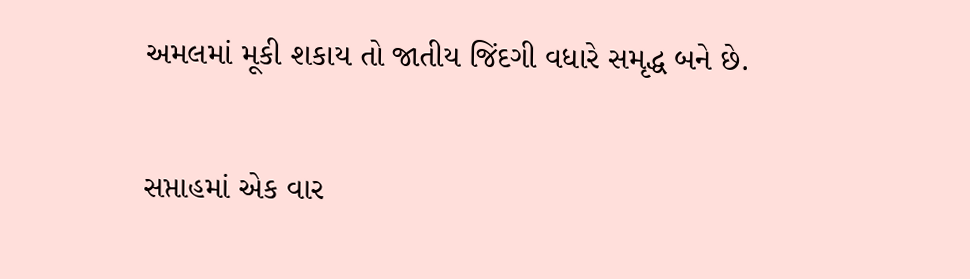અમલમાં મૂકી શકાય તો જાતીય જિંદગી વધારે સમૃદ્ધ બને છે.

સપ્તાહમાં એક વાર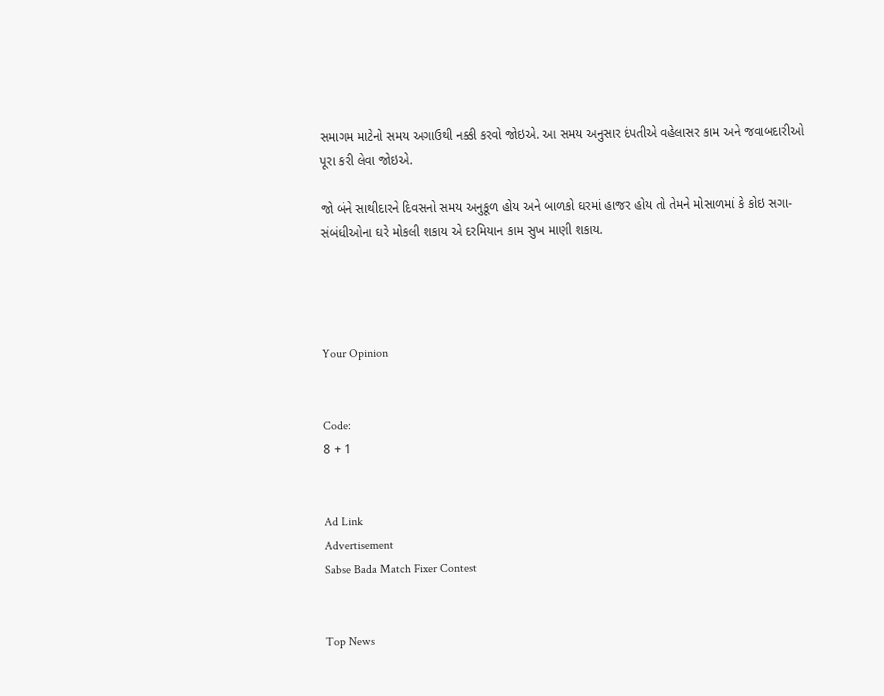સમાગમ માટેનો સમય અગાઉથી નક્કી કરવો જોઇએ. આ સમય અનુસાર દંપતીએ વહેલાસર કામ અને જવાબદારીઓ પૂરા કરી લેવા જોઇએ.

જો બંને સાથીદારને દિવસનો સમય અનુકૂળ હોય અને બાળકો ઘરમાં હાજર હોય તો તેમને મોસાળમાં કે કોઇ સગા-સંબંધીઓના ઘરે મોકલી શકાય એ દરમિયાન કામ સુખ માણી શકાય.




Your Opinion


Code:
8 + 1


Ad Link
Advertisement
Sabse Bada Match Fixer Contest


Top News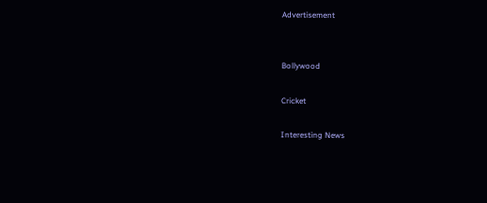Advertisement


Bollywood

Cricket

Interesting News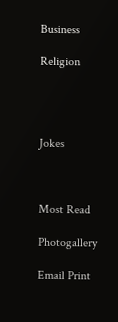Business

Religion




Jokes



Most Read

Photogallery

Email Print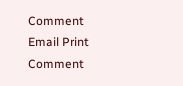Comment
Email Print Comment